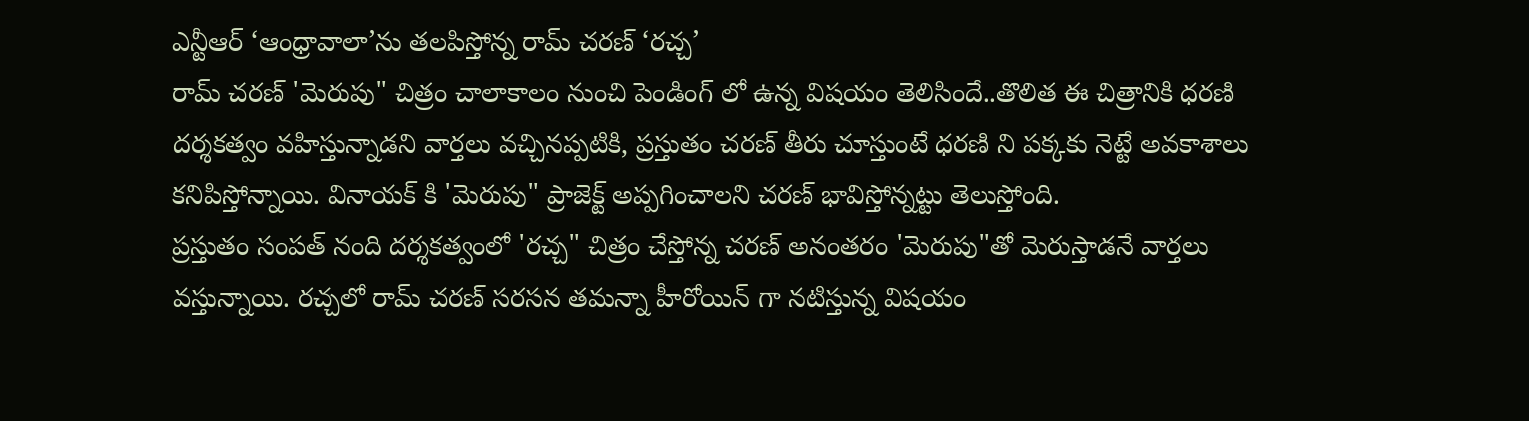ఎన్టీఆర్ ‘ఆంధ్రావాలా’ను తలపిస్తోన్న రామ్ చరణ్ ‘రచ్చ’
రామ్ చరణ్ 'మెరుపు" చిత్రం చాలాకాలం నుంచి పెండింగ్ లో ఉన్న విషయం తెలిసిందే..తొలిత ఈ చిత్రానికి ధరణి దర్శకత్వం వహిస్తున్నాడని వార్తలు వచ్చినప్పటికి, ప్రస్తుతం చరణ్ తీరు చూస్తుంటే ధరణి ని పక్కకు నెట్టే అవకాశాలు కనిపిస్తోన్నాయి. వినాయక్ కి 'మెరుపు" ప్రాజెక్ట్ అప్పగించాలని చరణ్ భావిస్తోన్నట్టు తెలుస్తోంది.
ప్రస్తుతం సంపత్ నంది దర్శకత్వంలో 'రచ్చ" చిత్రం చేస్తోన్న చరణ్ అనంతరం 'మెరుపు"తో మెరుస్తాడనే వార్తలు వస్తున్నాయి. రచ్చలో రామ్ చరణ్ సరసన తమన్నా హీరోయిన్ గా నటిస్తున్న విషయం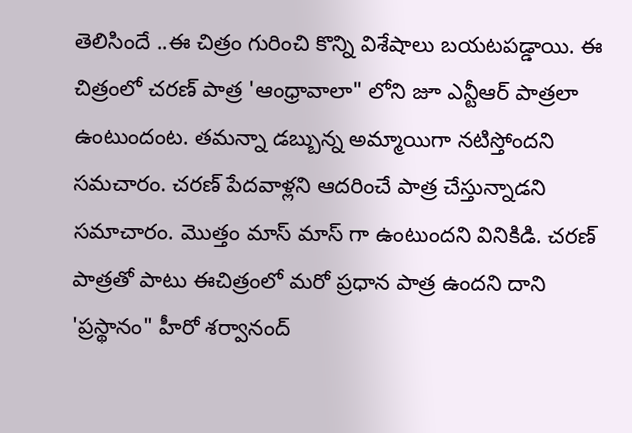తెలిసిందే ..ఈ చిత్రం గురించి కొన్ని విశేషాలు బయటపడ్డాయి. ఈ చిత్రంలో చరణ్ పాత్ర 'ఆంధ్రావాలా" లోని జూ ఎన్టీఆర్ పాత్రలా ఉంటుందంట. తమన్నా డబ్బున్న అమ్మాయిగా నటిస్తోందని సమచారం. చరణ్ పేదవాళ్లని ఆదరించే పాత్ర చేస్తున్నాడని సమాచారం. మొత్తం మాస్ మాస్ గా ఉంటుందని వినికిడి. చరణ్ పాత్రతో పాటు ఈచిత్రంలో మరో ప్రధాన పాత్ర ఉందని దాని 'ప్రస్థానం" హీరో శర్వానంద్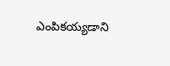ఎంపికయ్యడాని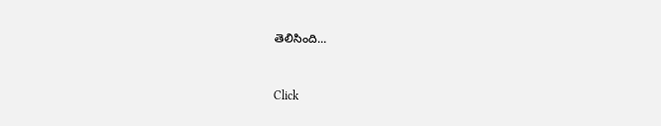తెలిసింది...


Click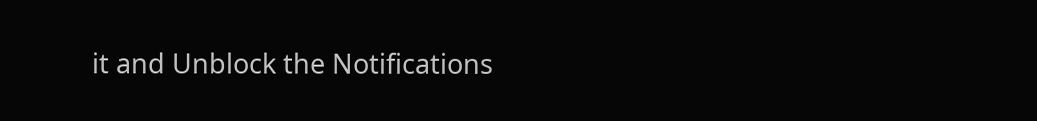it and Unblock the Notifications